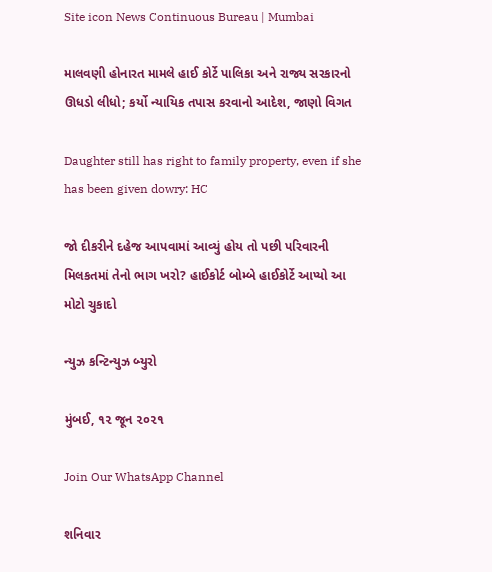Site icon News Continuous Bureau | Mumbai

માલવણી હોનારત મામલે હાઈ કોર્ટે પાલિકા અને રાજ્ય સરકારનો ઊધડો લીધો; કર્યો ન્યાયિક તપાસ કરવાનો આદેશ, જાણો વિગત

Daughter still has right to family property, even if she has been given dowry: HC

જો દીકરીને દહેજ આપવામાં આવ્યું હોય તો પછી પરિવારની મિલકતમાં તેનો ભાગ ખરો? હાઈકોર્ટ બોમ્બે હાઈકોર્ટે આપ્યો આ મોટો ચુકાદો

ન્યુઝ કન્ટિન્યુઝ બ્યુરો

મુંબઈ, ૧૨ જૂન ૨૦૨૧

Join Our WhatsApp Channel

શનિવાર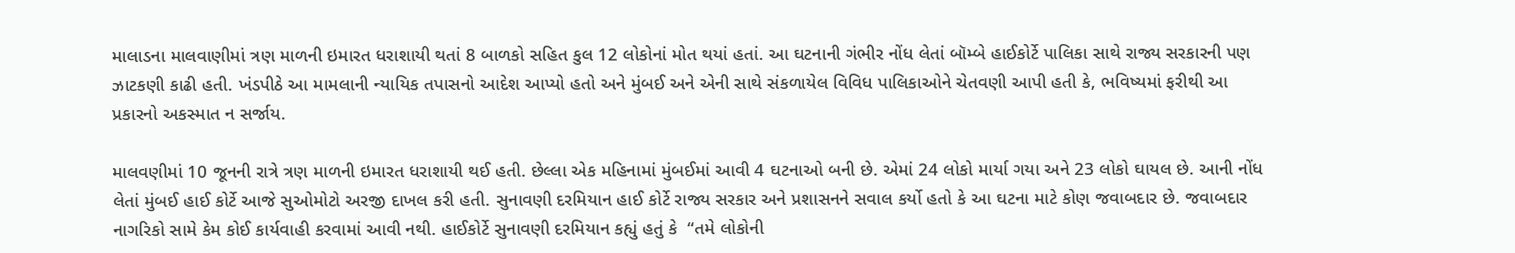માલાડના માલવાણીમાં ત્રણ માળની ઇમારત ધરાશાયી થતાં 8 બાળકો સહિત કુલ 12 લોકોનાં મોત થયાં હતાં. આ ઘટનાની ગંભીર નોંધ લેતાં બૉમ્બે હાઈકોર્ટે પાલિકા સાથે રાજ્ય સરકારની પણ ઝાટકણી કાઢી હતી. ખંડપીઠે આ મામલાની ન્યાયિક તપાસનો આદેશ આપ્યો હતો અને મુંબઈ અને એની સાથે સંકળાયેલ વિવિધ પાલિકાઓને ચેતવણી આપી હતી કે, ભવિષ્યમાં ફરીથી આ પ્રકારનો અકસ્માત ન સર્જાય.

માલવણીમાં 10 જૂનની રાત્રે ત્રણ માળની ઇમારત ધરાશાયી થઈ હતી. છેલ્લા એક મહિનામાં મુંબઈમાં આવી 4 ઘટનાઓ બની છે. એમાં 24 લોકો માર્યા ગયા અને 23 લોકો ઘાયલ છે. આની નોંધ લેતાં મુંબઈ હાઈ કોર્ટે આજે સુઓમોટો અરજી દાખલ કરી હતી. સુનાવણી દરમિયાન હાઈ કોર્ટે રાજ્ય સરકાર અને પ્રશાસનને સવાલ કર્યો હતો કે આ ઘટના માટે કોણ જવાબદાર છે. જવાબદાર નાગરિકો સામે કેમ કોઈ કાર્યવાહી કરવામાં આવી નથી. હાઈકોર્ટે સુનાવણી દરમિયાન કહ્યું હતું કે  “તમે લોકોની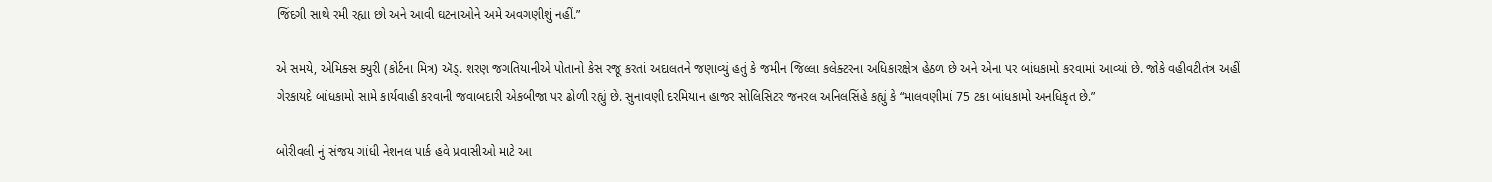જિંદગી સાથે રમી રહ્યા છો અને આવી ઘટનાઓને અમે અવગણીશું નહીં.”

એ સમયે, એમિક્સ ક્યુરી (કોર્ટના મિત્ર) ઍડ્. શરણ જગતિયાનીએ પોતાનો કેસ રજૂ કરતાં અદાલતને જણાવ્યું હતું કે જમીન જિલ્લા કલેક્ટરના અધિકારક્ષેત્ર હેઠળ છે અને એના પર બાંધકામો કરવામાં આવ્યાં છે. જોકે વહીવટીતંત્ર અહીં ગેરકાયદે બાંધકામો સામે કાર્યવાહી કરવાની જવાબદારી એકબીજા પર ઢોળી રહ્યું છે. સુનાવણી દરમિયાન હાજર સોલિસિટર જનરલ અનિલસિંહે કહ્યું કે “માલવણીમાં 75 ટકા બાંધકામો અનધિકૃત છે.”

બોરીવલી નું સંજય ગાંધી નેશનલ પાર્ક હવે પ્રવાસીઓ માટે આ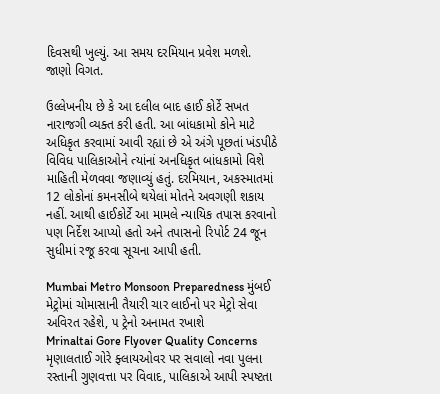દિવસથી ખુલ્યું. આ સમય દરમિયાન પ્રવેશ મળશે. જાણો વિગત.

ઉલ્લેખનીય છે કે આ દલીલ બાદ હાઈ કોર્ટે સખત નારાજગી વ્યક્ત કરી હતી. આ બાંધકામો કોને માટે અધિકૃત કરવામાં આવી રહ્યાં છે એ અંગે પૂછતાં ખંડપીઠે વિવિધ પાલિકાઓને ત્યાંનાં અનધિકૃત બાંધકામો વિશે માહિતી મેળવવા જણાવ્યું હતું. દરમિયાન, અકસ્માતમાં 12 લોકોનાં કમનસીબે થયેલાં મોતને અવગણી શકાય નહીં. આથી હાઈકોર્ટે આ મામલે ન્યાયિક તપાસ કરવાનો પણ નિર્દેશ આપ્યો હતો અને તપાસનો રિપોર્ટ 24 જૂન સુધીમાં રજૂ કરવા સૂચના આપી હતી.

Mumbai Metro Monsoon Preparedness મુંબઈ મેટ્રોમાં ચોમાસાની તૈયારી ચાર લાઈનો પર મેટ્રો સેવા અવિરત રહેશે, ૫ ટ્રેનો અનામત રખાશે
Mrinaltai Gore Flyover Quality Concerns મૃણાલતાઈ ગોરે ફ્લાયઓવર પર સવાલો નવા પુલના રસ્તાની ગુણવત્તા પર વિવાદ, પાલિકાએ આપી સ્પષ્ટતા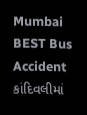Mumbai BEST Bus Accident કાંદિવલીમાં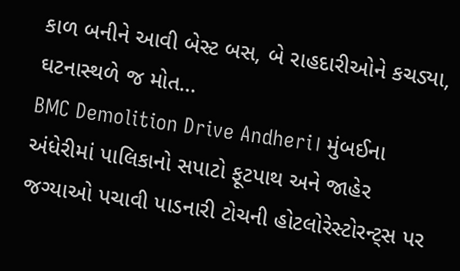કાળ બનીને આવી બેસ્ટ બસ, બે રાહદારીઓને કચડ્યા, ઘટનાસ્થળે જ મોત…
BMC Demolition Drive Andheri। મુંબઈના અંધેરીમાં પાલિકાનો સપાટો ફૂટપાથ અને જાહેર જગ્યાઓ પચાવી પાડનારી ટોચની હોટલોરેસ્ટોરન્ટ્સ પર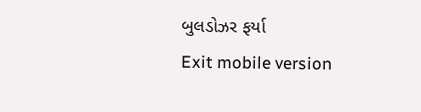બુલડોઝર ફર્યા
Exit mobile version